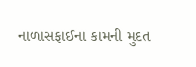નાળાસફાઈના કામની મુદત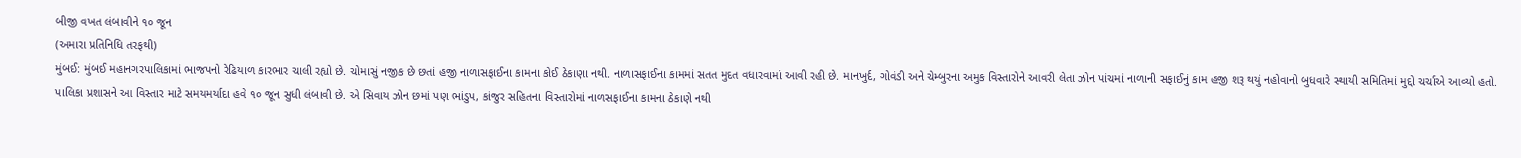બીજી વખત લંબાવીને ૧૦ જૂન
(અમારા પ્રતિનિધિ તરફથી)
મુંબઈ: મુંબઈ મહાનગરપાલિકામાં ભાજપનો રેઢિયાળ કારભાર ચાલી રહ્યો છે. ચોમાસું નજીક છે છતાં હજી નાળાસફાઈના કામના કોઈ ઠેકાણા નથી. નાળાસફાઈના કામમાં સતત મુદત વધારવામાં આવી રહી છે. માનખુર્દ, ગોવંડી અને ચેમ્બુરના અમુક વિસ્તારોને આવરી લેતા ઝોન પાંચમાં નાળાની સફાઈનું કામ હજી શરૂ થયું નહોવાનો બુધવારે સ્થાયી સમિતિમાં મુદ્દો ચર્ચાએ આવ્યો હતો. પાલિકા પ્રશાસને આ વિસ્તાર માટે સમયમર્યાદા હવે ૧૦ જૂન સુધી લંબાવી છે. એ સિવાય ઝોન છમાં પણ ભાંડુપ, કાંજુર સહિતના વિસ્તારોમાં નાળસફાઈના કામના ઠેકાણે નથી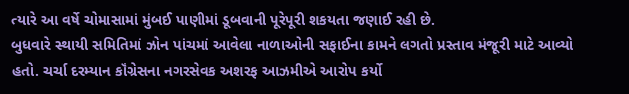ત્યારે આ વર્ષે ચોમાસામાં મુંબઈ પાણીમાં ડૂબવાની પૂરેપૂરી શકયતા જણાઈ રહી છે.
બુધવારે સ્થાયી સમિતિમાં ઝોન પાંચમાં આવેલા નાળાઓની સફાઈના કામને લગતો પ્રસ્તાવ મંજૂરી માટે આવ્યો હતો. ચર્ચા દરમ્યાન કૉંગ્રેસના નગરસેવક અશરફ આઝમીએ આરોપ કર્યો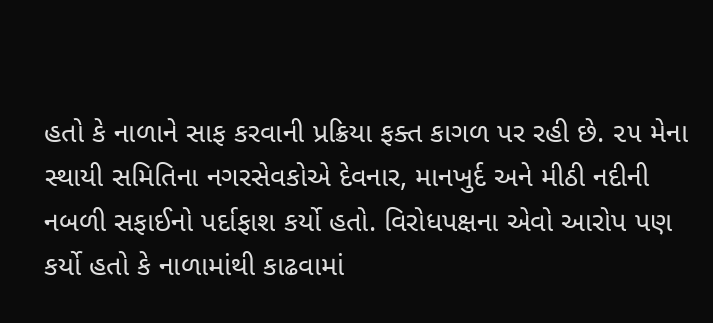હતો કે નાળાને સાફ કરવાની પ્રક્રિયા ફક્ત કાગળ પર રહી છે. ૨૫ મેના સ્થાયી સમિતિના નગરસેવકોએ દેવનાર, માનખુર્દ અને મીઠી નદીની નબળી સફાઈનો પર્દાફાશ કર્યો હતો. વિરોધપક્ષના એવો આરોપ પણ કર્યો હતો કે નાળામાંથી કાઢવામાં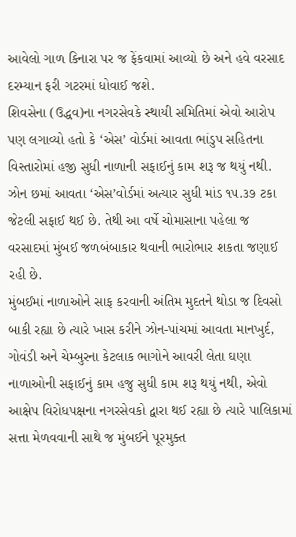આવેલો ગાળ કિનારા પર જ ફેંકવામાં આવ્યો છે અને હવે વરસાદ દરમ્યાન ફરી ગટરમાં ધોવાઈ જશે.
શિવસેના (ઉદ્ધવ)ના નગરસેવકે સ્થાયી સમિતિમાં એવો આરોપ પણ લગાવ્યો હતો કે ‘એસ’ વોર્ડમાં આવતા ભાંડુપ સહિતના વિસ્તારોમાં હજી સુધી નાળાની સફાઈનું કામ શરૂ જ થયું નથી. ઝોન છમાં આવતા ‘એસ’વોર્ડમાં અત્યાર સુધી માંડ ૧૫.૩૭ ટકા જેટલી સફાઈ થઈ છે. તેથી આ વર્ષે ચોમાસાના પહેલા જ વરસાદમાં મુંબઈ જળબંબાકાર થવાની ભારોભાર શકતા જણાઈ રહી છે.
મુંબઈમાં નાળાઓને સાફ કરવાની અંતિમ મુદતને થોડા જ દિવસો બાકી રહ્યા છે ત્યારે ખાસ કરીને ઝોન-પાંચમાં આવતા માનખુર્દ, ગોવંડી અને ચેમ્બુરના કેટલાક ભાગોને આવરી લેતા ઘણા નાળાઓની સફાઈનું કામ હજુ સુધી કામ શરૂ થયું નથી, એવો આક્ષેપ વિરોધપક્ષના નગરસેવકો દ્વારા થઈ રહ્યા છે ત્યારે પાલિકામાં સત્તા મેળવવાની સાથે જ મુંબઈને પૂરમુક્ત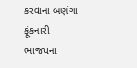કરવાના બણંગા ફૂંકનારી ભાજપના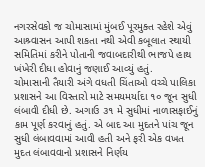નગરસેવકો જ ચોમાસામાં મુંબઈ પૂરમુક્ત રહેશે એવું આશ્ર્વાસન આપી શકતા નથી એવી કબૂલાત સ્થાયી સમિતિમાં કરીને પોતાની જવાબદારીથી ભાજપે હાથ ખંખેરી દીધા હોવાનું જણાઈ આવ્યું હતું.
ચોમાસાની તૈયારી અંગે વધતી ચિંતાઓ વચ્ચે પાલિકા પ્રશાસને આ વિસ્તારો માટે સમયમર્યાદા ૧૦ જૂન સુધી લંબાવી દીધી છે. અગાઉ ૩૧ મે સુધીમાં નાળાસફાઈનું કામ પૂર્ણ કરવાનું હતું. એ બાદ આ મુદતને પાંચ જૂન સુધી લંબાવવામાં આવી હતી અને ફરી એક વખત મુદત લંબાવવાનો પ્રશાસને નિર્ણય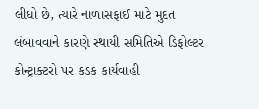લીધો છે, ત્યારે નાળાસફાઈ માટે મુદત લંબાવવાને કારણે સ્થાયી સમિતિએ ડિફોલ્ટર કોન્ટ્રાક્ટરો પર કડક કાર્યવાહી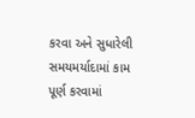કરવા અને સુધારેલી સમયમર્યાદામાં કામ પૂર્ણ કરવામાં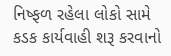નિષ્ફળ રહેલા લોકો સામે કડક કાર્યવાહી શરૂ કરવાનો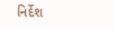નિર્દેશ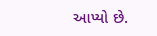આપ્યો છે.